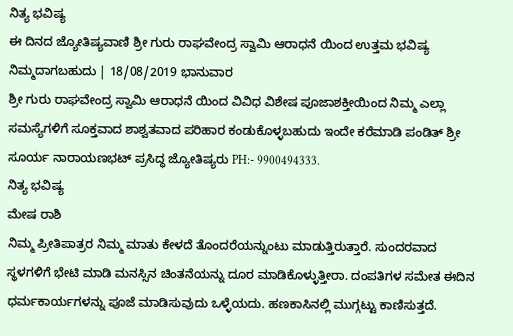ನಿತ್ಯ ಭವಿಷ್ಯ
ಈ ದಿನದ ಜ್ಯೋತಿಷ್ಯವಾಣಿ ಶ್ರೀ ಗುರು ರಾಘವೇಂದ್ರ ಸ್ವಾಮಿ ಆರಾಧನೆ ಯಿಂದ ಉತ್ತಮ ಭವಿಷ್ಯ ನಿಮ್ಮದಾಗಬಹುದು | 18/08/2019 ಭಾನುವಾರ
ಶ್ರೀ ಗುರು ರಾಘವೇಂದ್ರ ಸ್ವಾಮಿ ಆರಾಧನೆ ಯಿಂದ ವಿವಿಧ ವಿಶೇಷ ಪೂಜಾಶಕ್ತೀಯಿಂದ ನಿಮ್ಮ ಎಲ್ಲಾ ಸಮಸ್ಯೆಗಳಿಗೆ ಸೂಕ್ತವಾದ ಶಾಶ್ವತವಾದ ಪರಿಹಾರ ಕಂಡುಕೊಳ್ಳಬಹುದು ಇಂದೇ ಕರೆಮಾಡಿ ಪಂಡಿತ್ ಶ್ರೀ ಸೂರ್ಯ ನಾರಾಯಣಭಟ್ ಪ್ರಸಿದ್ಧ ಜ್ಯೋತಿಷ್ಯರು PH:- 9900494333.
ನಿತ್ಯ ಭವಿಷ್ಯ
ಮೇಷ ರಾಶಿ
ನಿಮ್ಮ ಪ್ರೀತಿಪಾತ್ರರ ನಿಮ್ಮ ಮಾತು ಕೇಳದೆ ತೊಂದರೆಯನ್ನುಂಟು ಮಾಡುತ್ತಿರುತ್ತಾರೆ. ಸುಂದರವಾದ ಸ್ಥಳಗಳಿಗೆ ಭೇಟಿ ಮಾಡಿ ಮನಸ್ಸಿನ ಚಿಂತನೆಯನ್ನು ದೂರ ಮಾಡಿಕೊಳ್ಳುತ್ತೀರಾ. ದಂಪತಿಗಳ ಸಮೇತ ಈದಿನ ಧರ್ಮಕಾರ್ಯಗಳನ್ನು ಪೂಜೆ ಮಾಡಿಸುವುದು ಒಳ್ಳೆಯದು. ಹಣಕಾಸಿನಲ್ಲಿ ಮುಗ್ಗಟ್ಟು ಕಾಣಿಸುತ್ತದೆ.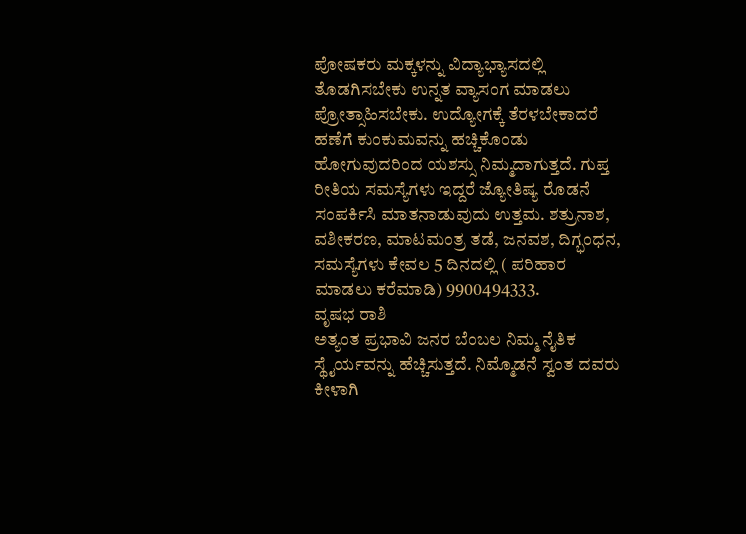ಪೋಷಕರು ಮಕ್ಕಳನ್ನು ವಿದ್ಯಾಭ್ಯಾಸದಲ್ಲಿ ತೊಡಗಿಸಬೇಕು ಉನ್ನತ ವ್ಯಾಸಂಗ ಮಾಡಲು ಪ್ರೋತ್ಸಾಹಿಸಬೇಕು. ಉದ್ಯೋಗಕ್ಕೆ ತೆರಳಬೇಕಾದರೆ ಹಣೆಗೆ ಕುಂಕುಮವನ್ನು ಹಚ್ಚಿಕೊಂಡು ಹೋಗುವುದರಿಂದ ಯಶಸ್ಸು ನಿಮ್ಮದಾಗುತ್ತದೆ. ಗುಪ್ತ ರೀತಿಯ ಸಮಸ್ಯೆಗಳು ಇದ್ದರೆ ಜ್ಯೋತಿಷ್ಯ ರೊಡನೆ ಸಂಪರ್ಕಿಸಿ ಮಾತನಾಡುವುದು ಉತ್ತಮ. ಶತ್ರುನಾಶ, ವಶೀಕರಣ, ಮಾಟಮಂತ್ರ ತಡೆ, ಜನವಶ, ದಿಗ್ಭಂಧನ, ಸಮಸ್ಯೆಗಳು ಕೇವಲ 5 ದಿನದಲ್ಲಿ ( ಪರಿಹಾರ ಮಾಡಲು ಕರೆಮಾಡಿ) 9900494333.
ವೃಷಭ ರಾಶಿ
ಅತ್ಯಂತ ಪ್ರಭಾವಿ ಜನರ ಬೆಂಬಲ ನಿಮ್ಮ ನೈತಿಕ ಸ್ಥೈರ್ಯವನ್ನು ಹೆಚ್ಚಿಸುತ್ತದೆ. ನಿಮ್ಮೊಡನೆ ಸ್ವಂತ ದವರು ಕೀಳಾಗಿ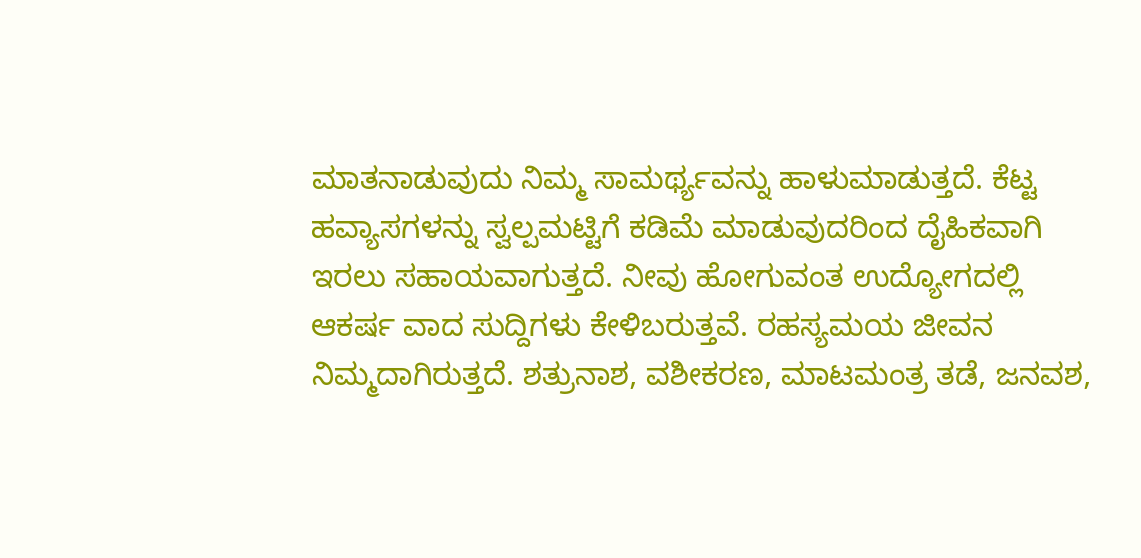ಮಾತನಾಡುವುದು ನಿಮ್ಮ ಸಾಮರ್ಥ್ಯವನ್ನು ಹಾಳುಮಾಡುತ್ತದೆ. ಕೆಟ್ಟ ಹವ್ಯಾಸಗಳನ್ನು ಸ್ವಲ್ಪಮಟ್ಟಿಗೆ ಕಡಿಮೆ ಮಾಡುವುದರಿಂದ ದೈಹಿಕವಾಗಿ ಇರಲು ಸಹಾಯವಾಗುತ್ತದೆ. ನೀವು ಹೋಗುವಂತ ಉದ್ಯೋಗದಲ್ಲಿ ಆಕರ್ಷ ವಾದ ಸುದ್ದಿಗಳು ಕೇಳಿಬರುತ್ತವೆ. ರಹಸ್ಯಮಯ ಜೀವನ ನಿಮ್ಮದಾಗಿರುತ್ತದೆ. ಶತ್ರುನಾಶ, ವಶೀಕರಣ, ಮಾಟಮಂತ್ರ ತಡೆ, ಜನವಶ,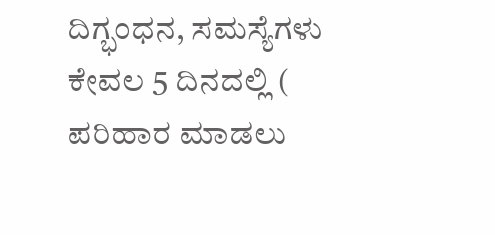ದಿಗ್ಭಂಧನ, ಸಮಸ್ಯೆಗಳು ಕೇವಲ 5 ದಿನದಲ್ಲಿ ( ಪರಿಹಾರ ಮಾಡಲು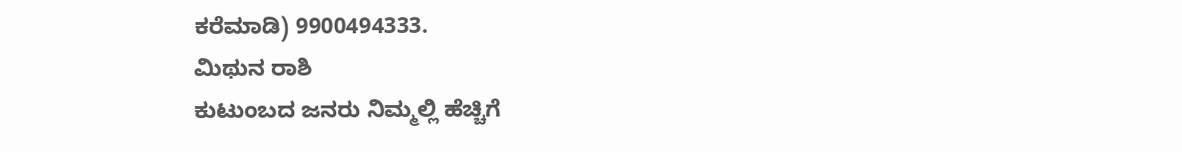ಕರೆಮಾಡಿ) 9900494333.
ಮಿಥುನ ರಾಶಿ
ಕುಟುಂಬದ ಜನರು ನಿಮ್ಮಲ್ಲಿ ಹೆಚ್ಚಿಗೆ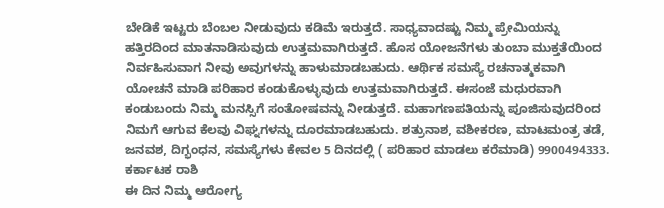ಬೇಡಿಕೆ ಇಟ್ಟರು ಬೆಂಬಲ ನೀಡುವುದು ಕಡಿಮೆ ಇರುತ್ತದೆ. ಸಾಧ್ಯವಾದಷ್ಟು ನಿಮ್ಮ ಪ್ರೇಮಿಯನ್ನು ಹತ್ತಿರದಿಂದ ಮಾತನಾಡಿಸುವುದು ಉತ್ತಮವಾಗಿರುತ್ತದೆ. ಹೊಸ ಯೋಜನೆಗಳು ತುಂಬಾ ಮುಕ್ತತೆಯಿಂದ ನಿರ್ವಹಿಸುವಾಗ ನೀವು ಅವುಗಳನ್ನು ಹಾಳುಮಾಡಬಹುದು. ಆರ್ಥಿಕ ಸಮಸ್ಯೆ ರಚನಾತ್ಮಕವಾಗಿ ಯೋಚನೆ ಮಾಡಿ ಪರಿಹಾರ ಕಂಡುಕೊಳ್ಳುವುದು ಉತ್ತಮವಾಗಿರುತ್ತದೆ. ಈಸಂಜೆ ಮಧುರವಾಗಿ ಕಂಡುಬಂದು ನಿಮ್ಮ ಮನಸ್ಸಿಗೆ ಸಂತೋಷವನ್ನು ನೀಡುತ್ತದೆ. ಮಹಾಗಣಪತಿಯನ್ನು ಪೂಜಿಸುವುದರಿಂದ ನಿಮಗೆ ಆಗುವ ಕೆಲವು ವಿಘ್ನಗಳನ್ನು ದೂರಮಾಡಬಹುದು. ಶತ್ರುನಾಶ, ವಶೀಕರಣ, ಮಾಟಮಂತ್ರ ತಡೆ, ಜನವಶ, ದಿಗ್ಭಂಧನ, ಸಮಸ್ಯೆಗಳು ಕೇವಲ 5 ದಿನದಲ್ಲಿ ( ಪರಿಹಾರ ಮಾಡಲು ಕರೆಮಾಡಿ) 9900494333.
ಕರ್ಕಾಟಕ ರಾಶಿ
ಈ ದಿನ ನಿಮ್ಮ ಆರೋಗ್ಯ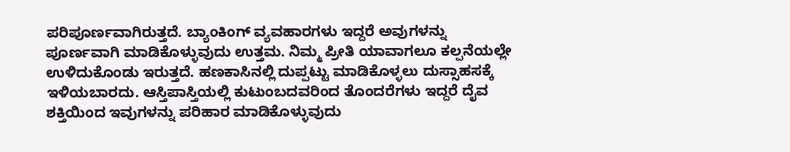ಪರಿಪೂರ್ಣವಾಗಿರುತ್ತದೆ. ಬ್ಯಾಂಕಿಂಗ್ ವ್ಯವಹಾರಗಳು ಇದ್ದರೆ ಅವುಗಳನ್ನು ಪೂರ್ಣವಾಗಿ ಮಾಡಿಕೊಳ್ಳುವುದು ಉತ್ತಮ. ನಿಮ್ಮ ಪ್ರೀತಿ ಯಾವಾಗಲೂ ಕಲ್ಪನೆಯಲ್ಲೇ ಉಳಿದುಕೊಂಡು ಇರುತ್ತದೆ. ಹಣಕಾಸಿನಲ್ಲಿ ದುಪ್ಪಟ್ಟು ಮಾಡಿಕೊಳ್ಳಲು ದುಸ್ಸಾಹಸಕ್ಕೆ ಇಳಿಯಬಾರದು. ಆಸ್ತಿಪಾಸ್ತಿಯಲ್ಲಿ ಕುಟುಂಬದವರಿಂದ ತೊಂದರೆಗಳು ಇದ್ದರೆ ದೈವ ಶಕ್ತಿಯಿಂದ ಇವುಗಳನ್ನು ಪರಿಹಾರ ಮಾಡಿಕೊಳ್ಳುವುದು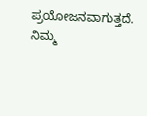ಪ್ರಯೋಜನವಾಗುತ್ತದೆ. ನಿಮ್ಮ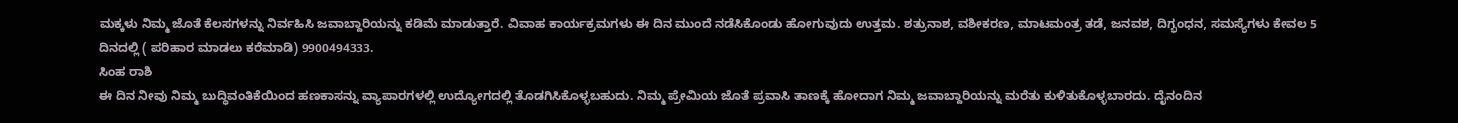ಮಕ್ಕಳು ನಿಮ್ಮ ಜೊತೆ ಕೆಲಸಗಳನ್ನು ನಿರ್ವಹಿಸಿ ಜವಾಬ್ದಾರಿಯನ್ನು ಕಡಿಮೆ ಮಾಡುತ್ತಾರೆ. ವಿವಾಹ ಕಾರ್ಯಕ್ರಮಗಳು ಈ ದಿನ ಮುಂದೆ ನಡೆಸಿಕೊಂಡು ಹೋಗುವುದು ಉತ್ತಮ. ಶತ್ರುನಾಶ, ವಶೀಕರಣ, ಮಾಟಮಂತ್ರ ತಡೆ, ಜನವಶ, ದಿಗ್ಭಂಧನ, ಸಮಸ್ಯೆಗಳು ಕೇವಲ 5 ದಿನದಲ್ಲಿ ( ಪರಿಹಾರ ಮಾಡಲು ಕರೆಮಾಡಿ) 9900494333.
ಸಿಂಹ ರಾಶಿ
ಈ ದಿನ ನೀವು ನಿಮ್ಮ ಬುದ್ಧಿವಂತಿಕೆಯಿಂದ ಹಣಕಾಸನ್ನು ವ್ಯಾಪಾರಗಳಲ್ಲಿ ಉದ್ಯೋಗದಲ್ಲಿ ತೊಡಗಿಸಿಕೊಳ್ಳಬಹುದು. ನಿಮ್ಮ ಪ್ರೇಮಿಯ ಜೊತೆ ಪ್ರವಾಸಿ ತಾಣಕ್ಕೆ ಹೋದಾಗ ನಿಮ್ಮ ಜವಾಬ್ದಾರಿಯನ್ನು ಮರೆತು ಕುಳಿತುಕೊಳ್ಳಬಾರದು. ದೈನಂದಿನ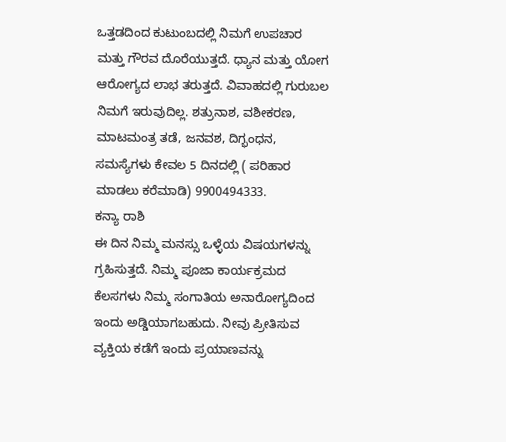ಒತ್ತಡದಿಂದ ಕುಟುಂಬದಲ್ಲಿ ನಿಮಗೆ ಉಪಚಾರ ಮತ್ತು ಗೌರವ ದೊರೆಯುತ್ತದೆ. ಧ್ಯಾನ ಮತ್ತು ಯೋಗ ಆರೋಗ್ಯದ ಲಾಭ ತರುತ್ತದೆ. ವಿವಾಹದಲ್ಲಿ ಗುರುಬಲ ನಿಮಗೆ ಇರುವುದಿಲ್ಲ. ಶತ್ರುನಾಶ, ವಶೀಕರಣ, ಮಾಟಮಂತ್ರ ತಡೆ, ಜನವಶ, ದಿಗ್ಭಂಧನ, ಸಮಸ್ಯೆಗಳು ಕೇವಲ 5 ದಿನದಲ್ಲಿ ( ಪರಿಹಾರ ಮಾಡಲು ಕರೆಮಾಡಿ) 9900494333.
ಕನ್ಯಾ ರಾಶಿ
ಈ ದಿನ ನಿಮ್ಮ ಮನಸ್ಸು ಒಳ್ಳೆಯ ವಿಷಯಗಳನ್ನು ಗ್ರಹಿಸುತ್ತದೆ. ನಿಮ್ಮ ಪೂಜಾ ಕಾರ್ಯಕ್ರಮದ ಕೆಲಸಗಳು ನಿಮ್ಮ ಸಂಗಾತಿಯ ಅನಾರೋಗ್ಯದಿಂದ ಇಂದು ಅಡ್ಡಿಯಾಗಬಹುದು. ನೀವು ಪ್ರೀತಿಸುವ ವ್ಯಕ್ತಿಯ ಕಡೆಗೆ ಇಂದು ಪ್ರಯಾಣವನ್ನು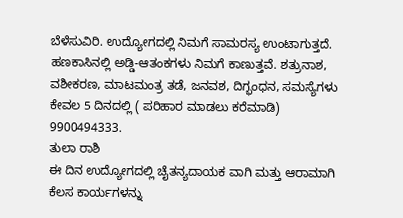ಬೆಳೆಸುವಿರಿ. ಉದ್ಯೋಗದಲ್ಲಿ ನಿಮಗೆ ಸಾಮರಸ್ಯ ಉಂಟಾಗುತ್ತದೆ. ಹಣಕಾಸಿನಲ್ಲಿ ಅಡ್ಡಿ-ಆತಂಕಗಳು ನಿಮಗೆ ಕಾಣುತ್ತವೆ. ಶತ್ರುನಾಶ, ವಶೀಕರಣ, ಮಾಟಮಂತ್ರ ತಡೆ, ಜನವಶ, ದಿಗ್ಭಂಧನ, ಸಮಸ್ಯೆಗಳು ಕೇವಲ 5 ದಿನದಲ್ಲಿ ( ಪರಿಹಾರ ಮಾಡಲು ಕರೆಮಾಡಿ) 9900494333.
ತುಲಾ ರಾಶಿ
ಈ ದಿನ ಉದ್ಯೋಗದಲ್ಲಿ ಚೈತನ್ಯದಾಯಕ ವಾಗಿ ಮತ್ತು ಆರಾಮಾಗಿ ಕೆಲಸ ಕಾರ್ಯಗಳನ್ನು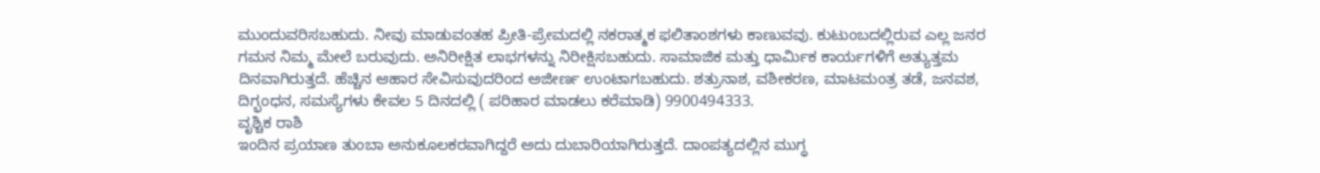ಮುಂದುವರಿಸಬಹುದು. ನೀವು ಮಾಡುವಂತಹ ಪ್ರೀತಿ-ಪ್ರೇಮದಲ್ಲಿ ನಕರಾತ್ಮಕ ಫಲಿತಾಂಶಗಳು ಕಾಣುವವು. ಕುಟುಂಬದಲ್ಲಿರುವ ಎಲ್ಲ ಜನರ ಗಮನ ನಿಮ್ಮ ಮೇಲೆ ಬರುವುದು. ಅನಿರೀಕ್ಷಿತ ಲಾಭಗಳನ್ನು ನಿರೀಕ್ಷಿಸಬಹುದು. ಸಾಮಾಜಿಕ ಮತ್ತು ಧಾರ್ಮಿಕ ಕಾರ್ಯಗಳಿಗೆ ಅತ್ಯುತ್ತಮ ದಿನವಾಗಿರುತ್ತದೆ. ಹೆಚ್ಚಿನ ಆಹಾರ ಸೇವಿಸುವುದರಿಂದ ಅಜೀರ್ಣ ಉಂಟಾಗಬಹುದು. ಶತ್ರುನಾಶ, ವಶೀಕರಣ, ಮಾಟಮಂತ್ರ ತಡೆ, ಜನವಶ, ದಿಗ್ಭಂಧನ, ಸಮಸ್ಯೆಗಳು ಕೇವಲ 5 ದಿನದಲ್ಲಿ ( ಪರಿಹಾರ ಮಾಡಲು ಕರೆಮಾಡಿ) 9900494333.
ವೃಶ್ಚಿಕ ರಾಶಿ
ಇಂದಿನ ಪ್ರಯಾಣ ತುಂಬಾ ಅನುಕೂಲಕರವಾಗಿದ್ದರೆ ಅದು ದುಬಾರಿಯಾಗಿರುತ್ತದೆ. ದಾಂಪತ್ಯದಲ್ಲಿನ ಮುಗ್ಧ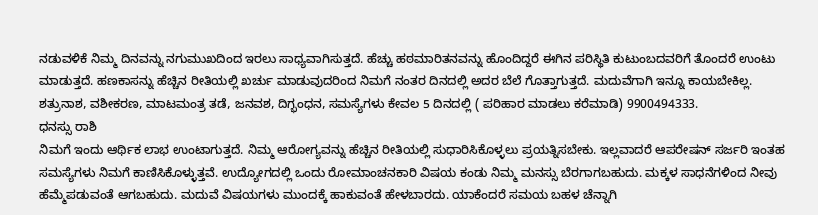ನಡುವಳಿಕೆ ನಿಮ್ಮ ದಿನವನ್ನು ನಗುಮುಖದಿಂದ ಇರಲು ಸಾಧ್ಯವಾಗಿಸುತ್ತದೆ. ಹೆಚ್ಚು ಹಠಮಾರಿತನವನ್ನು ಹೊಂದಿದ್ದರೆ ಈಗಿನ ಪರಿಸ್ಥಿತಿ ಕುಟುಂಬದವರಿಗೆ ತೊಂದರೆ ಉಂಟು ಮಾಡುತ್ತದೆ. ಹಣಕಾಸನ್ನು ಹೆಚ್ಚಿನ ರೀತಿಯಲ್ಲಿ ಖರ್ಚು ಮಾಡುವುದರಿಂದ ನಿಮಗೆ ನಂತರ ದಿನದಲ್ಲಿ ಅದರ ಬೆಲೆ ಗೊತ್ತಾಗುತ್ತದೆ. ಮದುವೆಗಾಗಿ ಇನ್ನೂ ಕಾಯಬೇಕಿಲ್ಲ. ಶತ್ರುನಾಶ, ವಶೀಕರಣ, ಮಾಟಮಂತ್ರ ತಡೆ, ಜನವಶ, ದಿಗ್ಭಂಧನ, ಸಮಸ್ಯೆಗಳು ಕೇವಲ 5 ದಿನದಲ್ಲಿ ( ಪರಿಹಾರ ಮಾಡಲು ಕರೆಮಾಡಿ) 9900494333.
ಧನಸ್ಸು ರಾಶಿ
ನಿಮಗೆ ಇಂದು ಆರ್ಥಿಕ ಲಾಭ ಉಂಟಾಗುತ್ತದೆ. ನಿಮ್ಮ ಆರೋಗ್ಯವನ್ನು ಹೆಚ್ಚಿನ ರೀತಿಯಲ್ಲಿ ಸುಧಾರಿಸಿಕೊಳ್ಳಲು ಪ್ರಯತ್ನಿಸಬೇಕು. ಇಲ್ಲವಾದರೆ ಆಪರೇಷನ್ ಸರ್ಜರಿ ಇಂತಹ ಸಮಸ್ಯೆಗಳು ನಿಮಗೆ ಕಾಣಿಸಿಕೊಳ್ಳುತ್ತವೆ. ಉದ್ಯೋಗದಲ್ಲಿ ಒಂದು ರೋಮಾಂಚನಕಾರಿ ವಿಷಯ ಕಂಡು ನಿಮ್ಮ ಮನಸ್ಸು ಬೆರಗಾಗಬಹುದು. ಮಕ್ಕಳ ಸಾಧನೆಗಳಿಂದ ನೀವು ಹೆಮ್ಮೆಪಡುವಂತೆ ಆಗಬಹುದು. ಮದುವೆ ವಿಷಯಗಳು ಮುಂದಕ್ಕೆ ಹಾಕುವಂತೆ ಹೇಳಬಾರದು. ಯಾಕೆಂದರೆ ಸಮಯ ಬಹಳ ಚೆನ್ನಾಗಿ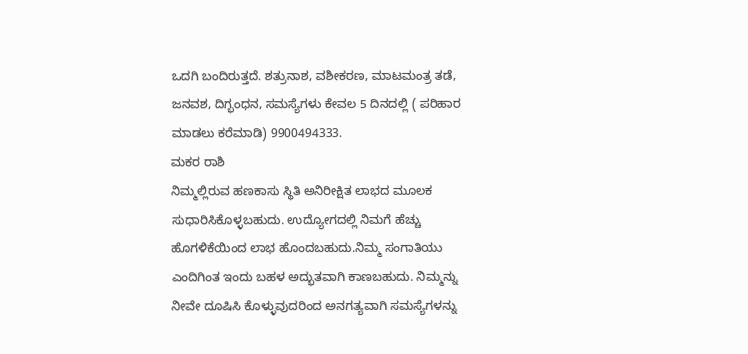ಒದಗಿ ಬಂದಿರುತ್ತದೆ. ಶತ್ರುನಾಶ, ವಶೀಕರಣ, ಮಾಟಮಂತ್ರ ತಡೆ, ಜನವಶ, ದಿಗ್ಭಂಧನ, ಸಮಸ್ಯೆಗಳು ಕೇವಲ 5 ದಿನದಲ್ಲಿ ( ಪರಿಹಾರ ಮಾಡಲು ಕರೆಮಾಡಿ) 9900494333.
ಮಕರ ರಾಶಿ
ನಿಮ್ಮಲ್ಲಿರುವ ಹಣಕಾಸು ಸ್ಥಿತಿ ಅನಿರೀಕ್ಷಿತ ಲಾಭದ ಮೂಲಕ ಸುಧಾರಿಸಿಕೊಳ್ಳಬಹುದು. ಉದ್ಯೋಗದಲ್ಲಿ ನಿಮಗೆ ಹೆಚ್ಚು ಹೊಗಳಿಕೆಯಿಂದ ಲಾಭ ಹೊಂದಬಹುದು.ನಿಮ್ಮ ಸಂಗಾತಿಯು ಎಂದಿಗಿಂತ ಇಂದು ಬಹಳ ಅದ್ಭುತವಾಗಿ ಕಾಣಬಹುದು. ನಿಮ್ಮನ್ನು ನೀವೇ ದೂಷಿಸಿ ಕೊಳ್ಳುವುದರಿಂದ ಅನಗತ್ಯವಾಗಿ ಸಮಸ್ಯೆಗಳನ್ನು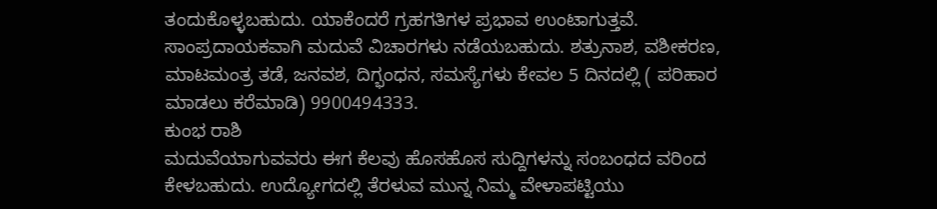ತಂದುಕೊಳ್ಳಬಹುದು. ಯಾಕೆಂದರೆ ಗ್ರಹಗತಿಗಳ ಪ್ರಭಾವ ಉಂಟಾಗುತ್ತವೆ. ಸಾಂಪ್ರದಾಯಕವಾಗಿ ಮದುವೆ ವಿಚಾರಗಳು ನಡೆಯಬಹುದು. ಶತ್ರುನಾಶ, ವಶೀಕರಣ, ಮಾಟಮಂತ್ರ ತಡೆ, ಜನವಶ, ದಿಗ್ಭಂಧನ, ಸಮಸ್ಯೆಗಳು ಕೇವಲ 5 ದಿನದಲ್ಲಿ ( ಪರಿಹಾರ ಮಾಡಲು ಕರೆಮಾಡಿ) 9900494333.
ಕುಂಭ ರಾಶಿ
ಮದುವೆಯಾಗುವವರು ಈಗ ಕೆಲವು ಹೊಸಹೊಸ ಸುದ್ದಿಗಳನ್ನು ಸಂಬಂಧದ ವರಿಂದ ಕೇಳಬಹುದು. ಉದ್ಯೋಗದಲ್ಲಿ ತೆರಳುವ ಮುನ್ನ ನಿಮ್ಮ ವೇಳಾಪಟ್ಟಿಯು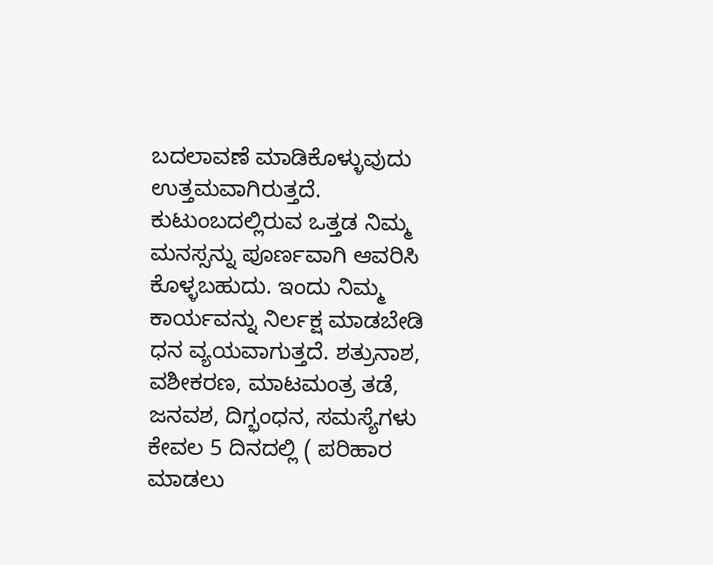ಬದಲಾವಣೆ ಮಾಡಿಕೊಳ್ಳುವುದು ಉತ್ತಮವಾಗಿರುತ್ತದೆ. ಕುಟುಂಬದಲ್ಲಿರುವ ಒತ್ತಡ ನಿಮ್ಮ ಮನಸ್ಸನ್ನು ಪೂರ್ಣವಾಗಿ ಆವರಿಸಿ ಕೊಳ್ಳಬಹುದು. ಇಂದು ನಿಮ್ಮ ಕಾರ್ಯವನ್ನು ನಿರ್ಲಕ್ಷ ಮಾಡಬೇಡಿ ಧನ ವ್ಯಯವಾಗುತ್ತದೆ. ಶತ್ರುನಾಶ, ವಶೀಕರಣ, ಮಾಟಮಂತ್ರ ತಡೆ, ಜನವಶ, ದಿಗ್ಭಂಧನ, ಸಮಸ್ಯೆಗಳು ಕೇವಲ 5 ದಿನದಲ್ಲಿ ( ಪರಿಹಾರ ಮಾಡಲು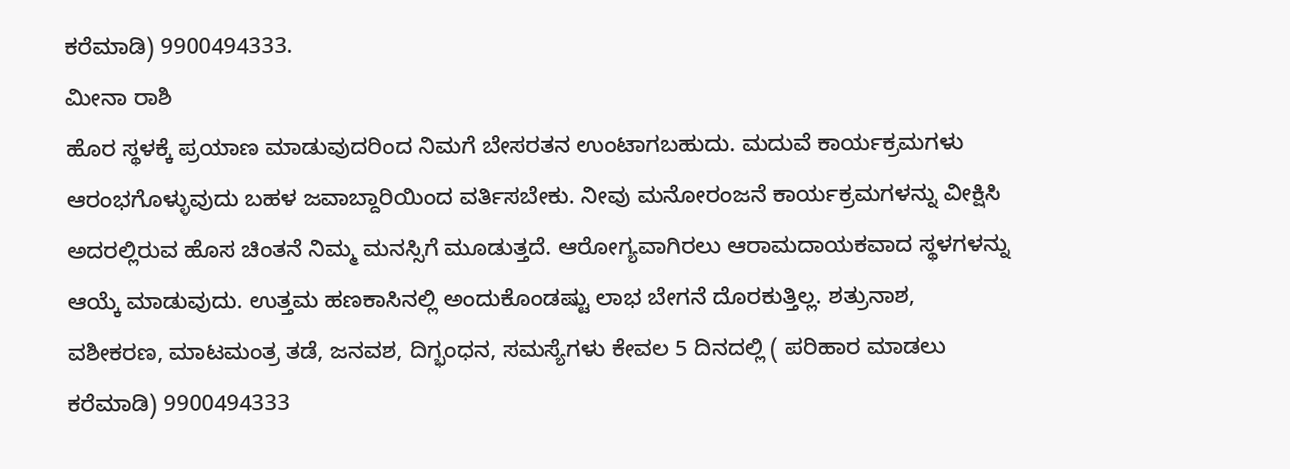ಕರೆಮಾಡಿ) 9900494333.
ಮೀನಾ ರಾಶಿ
ಹೊರ ಸ್ಥಳಕ್ಕೆ ಪ್ರಯಾಣ ಮಾಡುವುದರಿಂದ ನಿಮಗೆ ಬೇಸರತನ ಉಂಟಾಗಬಹುದು. ಮದುವೆ ಕಾರ್ಯಕ್ರಮಗಳು ಆರಂಭಗೊಳ್ಳುವುದು ಬಹಳ ಜವಾಬ್ದಾರಿಯಿಂದ ವರ್ತಿಸಬೇಕು. ನೀವು ಮನೋರಂಜನೆ ಕಾರ್ಯಕ್ರಮಗಳನ್ನು ವೀಕ್ಷಿಸಿ ಅದರಲ್ಲಿರುವ ಹೊಸ ಚಿಂತನೆ ನಿಮ್ಮ ಮನಸ್ಸಿಗೆ ಮೂಡುತ್ತದೆ. ಆರೋಗ್ಯವಾಗಿರಲು ಆರಾಮದಾಯಕವಾದ ಸ್ಥಳಗಳನ್ನು ಆಯ್ಕೆ ಮಾಡುವುದು. ಉತ್ತಮ ಹಣಕಾಸಿನಲ್ಲಿ ಅಂದುಕೊಂಡಷ್ಟು ಲಾಭ ಬೇಗನೆ ದೊರಕುತ್ತಿಲ್ಲ. ಶತ್ರುನಾಶ, ವಶೀಕರಣ, ಮಾಟಮಂತ್ರ ತಡೆ, ಜನವಶ, ದಿಗ್ಭಂಧನ, ಸಮಸ್ಯೆಗಳು ಕೇವಲ 5 ದಿನದಲ್ಲಿ ( ಪರಿಹಾರ ಮಾಡಲು ಕರೆಮಾಡಿ) 9900494333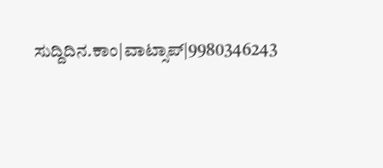ಸುದ್ದಿದಿನ.ಕಾಂ|ವಾಟ್ಸಾಪ್|9980346243